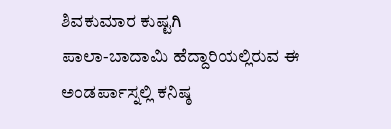ಶಿವಕುಮಾರ ಕುಷ್ಟಗಿ
ಪಾಲಾ-ಬಾದಾಮಿ ಹೆದ್ದಾರಿಯಲ್ಲಿರುವ ಈ ಅಂಡರ್ಪಾಸ್ನಲ್ಲಿ ಕನಿಷ್ಠ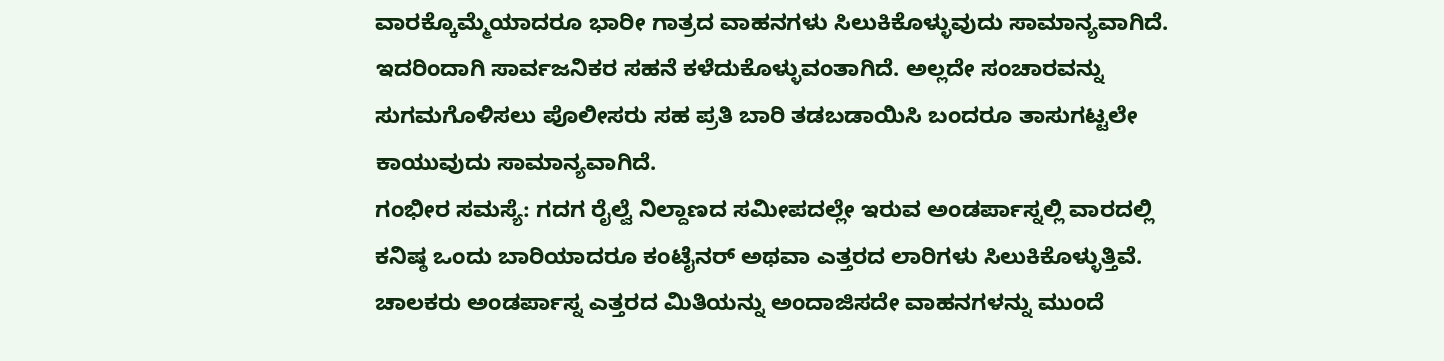ವಾರಕ್ಕೊಮ್ಮೆಯಾದರೂ ಭಾರೀ ಗಾತ್ರದ ವಾಹನಗಳು ಸಿಲುಕಿಕೊಳ್ಳುವುದು ಸಾಮಾನ್ಯವಾಗಿದೆ. ಇದರಿಂದಾಗಿ ಸಾರ್ವಜನಿಕರ ಸಹನೆ ಕಳೆದುಕೊಳ್ಳುವಂತಾಗಿದೆ. ಅಲ್ಲದೇ ಸಂಚಾರವನ್ನು ಸುಗಮಗೊಳಿಸಲು ಪೊಲೀಸರು ಸಹ ಪ್ರತಿ ಬಾರಿ ತಡಬಡಾಯಿಸಿ ಬಂದರೂ ತಾಸುಗಟ್ಟಲೇ ಕಾಯುವುದು ಸಾಮಾನ್ಯವಾಗಿದೆ.
ಗಂಭೀರ ಸಮಸ್ಯೆ: ಗದಗ ರೈಲ್ವೆ ನಿಲ್ದಾಣದ ಸಮೀಪದಲ್ಲೇ ಇರುವ ಅಂಡರ್ಪಾಸ್ನಲ್ಲಿ ವಾರದಲ್ಲಿ ಕನಿಷ್ಠ ಒಂದು ಬಾರಿಯಾದರೂ ಕಂಟೈನರ್ ಅಥವಾ ಎತ್ತರದ ಲಾರಿಗಳು ಸಿಲುಕಿಕೊಳ್ಳುತ್ತಿವೆ. ಚಾಲಕರು ಅಂಡರ್ಪಾಸ್ನ ಎತ್ತರದ ಮಿತಿಯನ್ನು ಅಂದಾಜಿಸದೇ ವಾಹನಗಳನ್ನು ಮುಂದೆ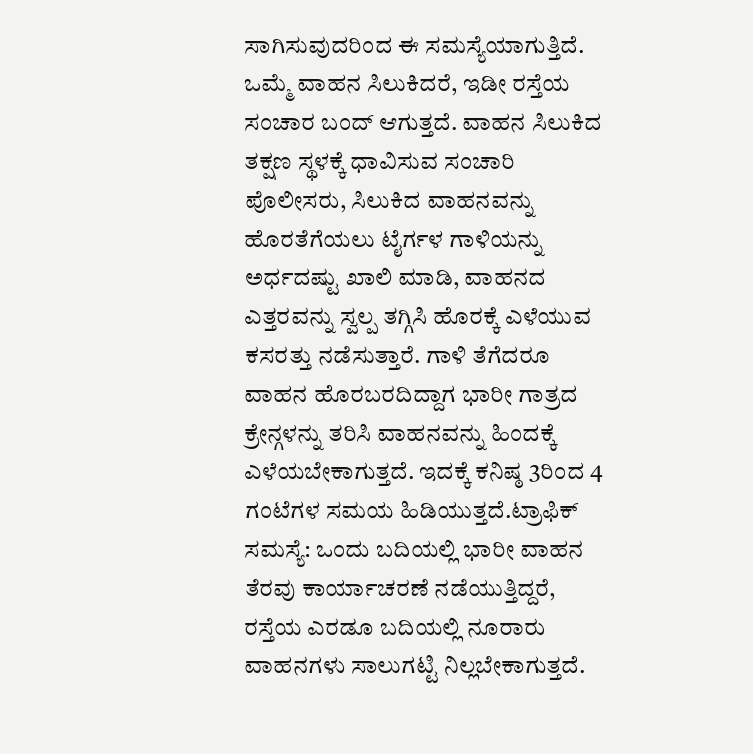ಸಾಗಿಸುವುದರಿಂದ ಈ ಸಮಸ್ಯೆಯಾಗುತ್ತಿದೆ. ಒಮ್ಮೆ ವಾಹನ ಸಿಲುಕಿದರೆ, ಇಡೀ ರಸ್ತೆಯ ಸಂಚಾರ ಬಂದ್ ಆಗುತ್ತದೆ. ವಾಹನ ಸಿಲುಕಿದ ತಕ್ಷಣ ಸ್ಥಳಕ್ಕೆ ಧಾವಿಸುವ ಸಂಚಾರಿ ಪೊಲೀಸರು, ಸಿಲುಕಿದ ವಾಹನವನ್ನು ಹೊರತೆಗೆಯಲು ಟೈರ್ಗಳ ಗಾಳಿಯನ್ನು ಅರ್ಧದಷ್ಟು ಖಾಲಿ ಮಾಡಿ, ವಾಹನದ ಎತ್ತರವನ್ನು ಸ್ವಲ್ಪ ತಗ್ಗಿಸಿ ಹೊರಕ್ಕೆ ಎಳೆಯುವ ಕಸರತ್ತು ನಡೆಸುತ್ತಾರೆ. ಗಾಳಿ ತೆಗೆದರೂ ವಾಹನ ಹೊರಬರದಿದ್ದಾಗ ಭಾರೀ ಗಾತ್ರದ ಕ್ರೇನ್ಗಳನ್ನು ತರಿಸಿ ವಾಹನವನ್ನು ಹಿಂದಕ್ಕೆ ಎಳೆಯಬೇಕಾಗುತ್ತದೆ. ಇದಕ್ಕೆ ಕನಿಷ್ಠ 3ರಿಂದ 4 ಗಂಟೆಗಳ ಸಮಯ ಹಿಡಿಯುತ್ತದೆ.ಟ್ರಾಫಿಕ್ ಸಮಸ್ಯೆ: ಒಂದು ಬದಿಯಲ್ಲಿ ಭಾರೀ ವಾಹನ ತೆರವು ಕಾರ್ಯಾಚರಣೆ ನಡೆಯುತ್ತಿದ್ದರೆ, ರಸ್ತೆಯ ಎರಡೂ ಬದಿಯಲ್ಲಿ ನೂರಾರು ವಾಹನಗಳು ಸಾಲುಗಟ್ಟಿ ನಿಲ್ಲಬೇಕಾಗುತ್ತದೆ.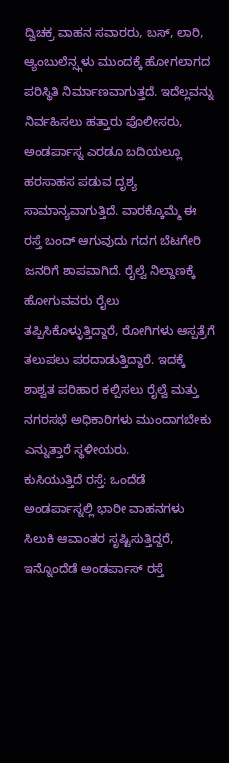ದ್ವಿಚಕ್ರ ವಾಹನ ಸವಾರರು, ಬಸ್, ಲಾರಿ, ಆ್ಯಂಬುಲೆನ್ಸ್ಗಳು ಮುಂದಕ್ಕೆ ಹೋಗಲಾಗದ ಪರಿಸ್ಥಿತಿ ನಿರ್ಮಾಣವಾಗುತ್ತದೆ. ಇದೆಲ್ಲವನ್ನು ನಿರ್ವಹಿಸಲು ಹತ್ತಾರು ಪೊಲೀಸರು, ಅಂಡರ್ಪಾಸ್ನ ಎರಡೂ ಬದಿಯಲ್ಲೂ ಹರಸಾಹಸ ಪಡುವ ದೃಶ್ಯ ಸಾಮಾನ್ಯವಾಗುತ್ತಿದೆ. ವಾರಕ್ಕೊಮ್ಮೆ ಈ ರಸ್ತೆ ಬಂದ್ ಆಗುವುದು ಗದಗ ಬೆಟಗೇರಿ ಜನರಿಗೆ ಶಾಪವಾಗಿದೆ. ರೈಲ್ವೆ ನಿಲ್ದಾಣಕ್ಕೆ ಹೋಗುವವರು ರೈಲು ತಪ್ಪಿಸಿಕೊಳ್ಳುತ್ತಿದ್ದಾರೆ, ರೋಗಿಗಳು ಆಸ್ಪತ್ರೆಗೆ ತಲುಪಲು ಪರದಾಡುತ್ತಿದ್ದಾರೆ. ಇದಕ್ಕೆ ಶಾಶ್ವತ ಪರಿಹಾರ ಕಲ್ಪಿಸಲು ರೈಲ್ವೆ ಮತ್ತು ನಗರಸಭೆ ಅಧಿಕಾರಿಗಳು ಮುಂದಾಗಬೇಕು ಎನ್ನುತ್ತಾರೆ ಸ್ಥಳೀಯರು.
ಕುಸಿಯುತ್ತಿದೆ ರಸ್ತೆ: ಒಂದೆಡೆ ಅಂಡರ್ಪಾಸ್ನಲ್ಲಿ ಭಾರೀ ವಾಹನಗಳು ಸಿಲುಕಿ ಆವಾಂತರ ಸೃಷ್ಟಿಸುತ್ತಿದ್ದರೆ, ಇನ್ನೊಂದೆಡೆ ಅಂಡರ್ಪಾಸ್ ರಸ್ತೆ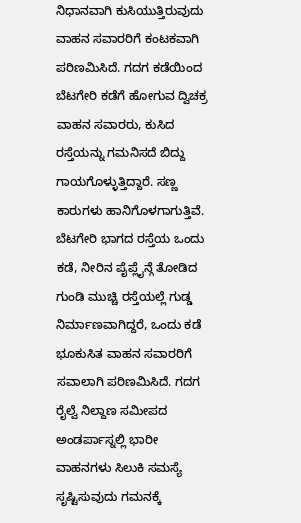ನಿಧಾನವಾಗಿ ಕುಸಿಯುತ್ತಿರುವುದು ವಾಹನ ಸವಾರರಿಗೆ ಕಂಟಕವಾಗಿ ಪರಿಣಮಿಸಿದೆ. ಗದಗ ಕಡೆಯಿಂದ ಬೆಟಗೇರಿ ಕಡೆಗೆ ಹೋಗುವ ದ್ವಿಚಕ್ರ ವಾಹನ ಸವಾರರು, ಕುಸಿದ ರಸ್ತೆಯನ್ನು ಗಮನಿಸದೆ ಬಿದ್ದು ಗಾಯಗೊಳ್ಳುತ್ತಿದ್ದಾರೆ. ಸಣ್ಣ ಕಾರುಗಳು ಹಾನಿಗೊಳಗಾಗುತ್ತಿವೆ. ಬೆಟಗೇರಿ ಭಾಗದ ರಸ್ತೆಯ ಒಂದು ಕಡೆ, ನೀರಿನ ಪೈಪ್ಲೈನ್ಗೆ ತೋಡಿದ ಗುಂಡಿ ಮುಚ್ಚಿ ರಸ್ತೆಯಲ್ಲೆ ಗುಡ್ಡ ನಿರ್ಮಾಣವಾಗಿದ್ದರೆ, ಒಂದು ಕಡೆ ಭೂಕುಸಿತ ವಾಹನ ಸವಾರರಿಗೆ ಸವಾಲಾಗಿ ಪರಿಣಮಿಸಿದೆ. ಗದಗ ರೈಲ್ವೆ ನಿಲ್ದಾಣ ಸಮೀಪದ ಅಂಡರ್ಪಾಸ್ನಲ್ಲಿ ಭಾರೀ ವಾಹನಗಳು ಸಿಲುಕಿ ಸಮಸ್ಯೆ ಸೃಷ್ಟಿಸುವುದು ಗಮನಕ್ಕೆ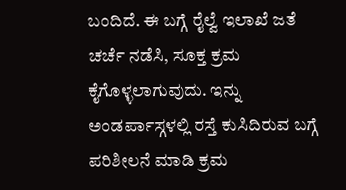ಬಂದಿದೆ. ಈ ಬಗ್ಗೆ ರೈಲ್ವೆ ಇಲಾಖೆ ಜತೆ ಚರ್ಚೆ ನಡೆಸಿ, ಸೂಕ್ತ ಕ್ರಮ ಕೈಗೊಳ್ಳಲಾಗುವುದು. ಇನ್ನು ಅಂಡರ್ಪಾಸ್ಗಳಲ್ಲಿ ರಸ್ತೆ ಕುಸಿದಿರುವ ಬಗ್ಗೆ ಪರಿಶೀಲನೆ ಮಾಡಿ ಕ್ರಮ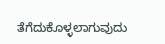ತೆಗೆದುಕೊಳ್ಳಲಾಗುವುದು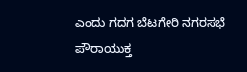ಎಂದು ಗದಗ ಬೆಟಗೇರಿ ನಗರಸಭೆ ಪೌರಾಯುಕ್ತ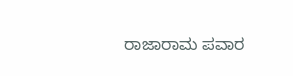ರಾಜಾರಾಮ ಪವಾರ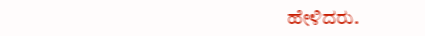ಹೇಳಿದರು.